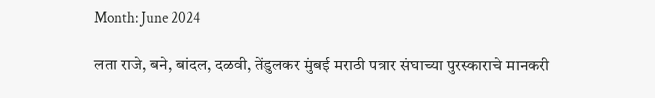Month: June 2024

लता राजे, बने, बांदल, दळवी, तेंडुलकर मुंबई मराठी पत्रार संघाच्या पुरस्काराचे मानकरी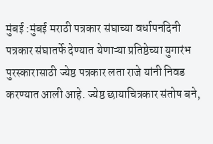मुंबई :मुंबई मराठी पत्रकार संघाच्या वर्धापनदिनी पत्रकार संघातर्फे देण्यात येणाऱ्या प्रतिष्ठेच्या युगारंभ पुरस्कारासाठी ज्येष्ठ पत्रकार लता राजे यांनी निवड करण्यात आली आहे. ज्येष्ठ छायाचित्रकार संतोष बने,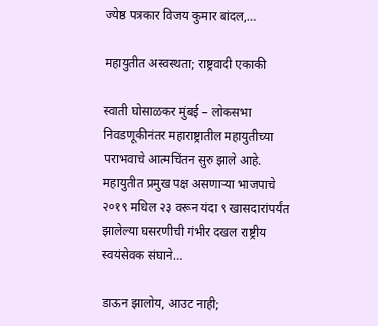ज्येष्ठ पत्रकार विजय कुमार बांदल,…

महायुतीत अस्वस्थता; राष्ट्रवादी एकाकी

स्वाती घोसाळकर मुंबई – लोकसभा निवडणूकीनंतर महाराष्ट्रातील महायुतीच्या पराभवाचे आत्मचिंतन सुरु झाले आहे. महायुतीत प्रमुख पक्ष असणाऱ्या भाजपाचे २०१९ मधिल २३ वरून यंदा ९ खासदारांपर्यंत झालेल्या घसरणीची गंभीर दखल राष्ट्रीय स्वयंसेवक संघाने…

डाऊन झालोय, आउट नाही;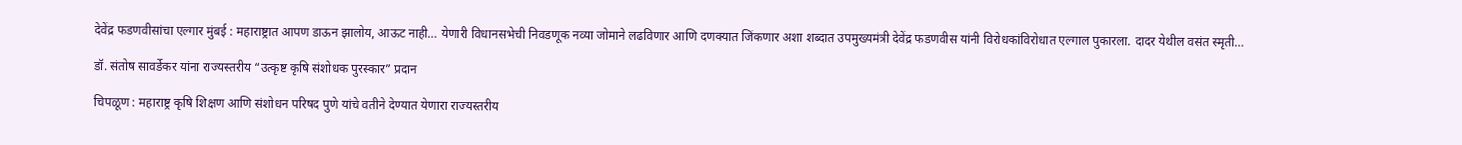देवेंद्र फडणवीसांचा एल्गार मुंबई : महाराष्ट्रात आपण डाऊन झालोय, आऊट नाही… येणारी विधानसभेची निवडणूक नव्या जोमाने लढविणार आणि दणक्यात जिंकणार अशा शब्दात उपमुख्यमंत्री देवेंद्र फडणवीस यांनी विरोधकांविरोधात एल्गाल पुकारला. दादर येथील वसंत स्मृती…

डॉ. संतोष सावर्डेकर यांना राज्यस्तरीय “उत्कृष्ट कृषि संशोधक पुरस्कार” प्रदान

चिपळूण : महाराष्ट्र कृषि शिक्षण आणि संशोधन परिषद पुणे यांचे वतीने देण्यात येणारा राज्यस्तरीय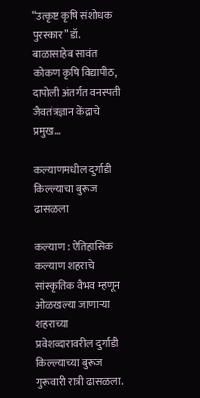“उत्कृष्ट कृषि संशोधक पुरस्कार” डॉ. बाळासाहेब सावंत कोकण कृषि विद्यापीठ, दापोली अंतर्गत वनस्पती जैवतंत्रज्ञान केंद्राचे प्रमुख…

कल्याणमधील दुर्गाडी किल्ल्याचा बुरूज ढासळला

कल्याण : ऐतिहासिक कल्याण शहराचे सांस्कृतिक वैभव म्हणून ओळखल्या जाणाऱ्या शहराच्या प्रवेशव्दारावरील दुर्गाडी किल्ल्याच्या बुरूज गुरूवारी रात्री ढासळला.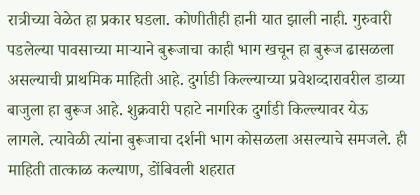रात्रीच्या वेळेत हा प्रकार घडला. कोणीतीही हानी यात झाली नाही. गुरुवारी पडलेल्या पावसाच्या माऱ्याने बुरूजाचा काही भाग खचून हा बुरूज ढासळला असल्याची प्राथमिक माहिती आहे. दुर्गाडी किल्ल्याच्या प्रवेशव्दारावरील डाव्या बाजुला हा बुरूज आहे. शुक्रवारी पहाटे नागरिक दुर्गाडी किल्ल्यावर येऊ लागले. त्यावेळी त्यांना बुरूजाचा दर्शनी भाग कोसळला असल्याचे समजले. ही माहिती तात्काळ कल्याण, डोंबिवली शहरात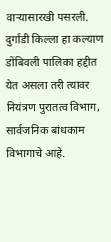वाऱ्यासारखी पसरली. दुर्गाडी किल्ला हा कल्याण डोंबिवली पालिका हद्दीत येत असला तरी त्यावर नियंत्रण पुरातत्व विभाग, सार्वजनिक बांधकाम विभागाचे आहे.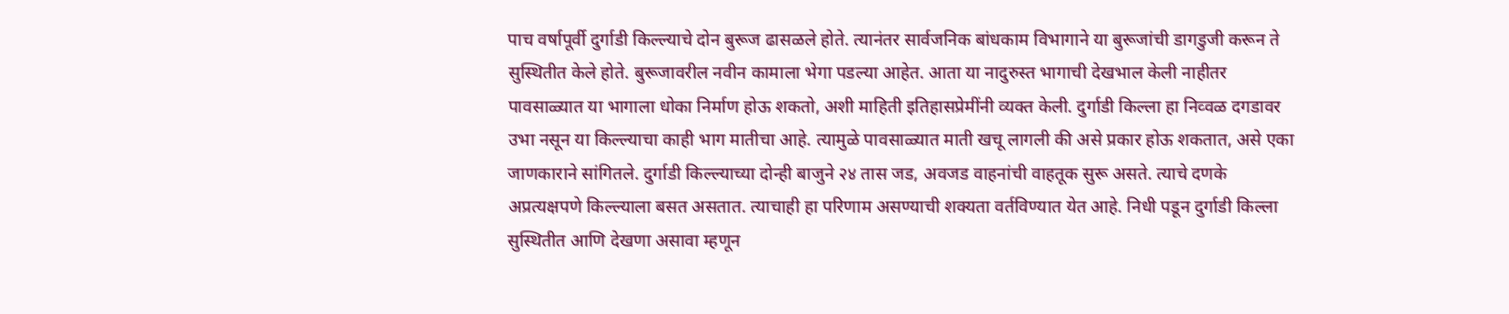पाच वर्षापूर्वी दुर्गाडी किल्ल्याचे दोन बुरूज ढासळले होते. त्यानंतर सार्वजनिक बांधकाम विभागाने या बुरूजांची डागडुजी करून ते सुस्थितीत केले होते. बुरूजावरील नवीन कामाला भेगा पडल्या आहेत. आता या नादुरुस्त भागाची देखभाल केली नाहीतर पावसाळ्यात या भागाला धोका निर्माण होऊ शकतो, अशी माहिती इतिहासप्रेमींनी व्यक्त केली. दुर्गाडी किल्ला हा निव्वळ दगडावर उभा नसून या किल्ल्याचा काही भाग मातीचा आहे. त्यामुळे पावसाळ्यात माती खचू लागली की असे प्रकार होऊ शकतात, असे एका जाणकाराने सांगितले. दुर्गाडी किल्ल्याच्या दोन्ही बाजुने २४ तास जड, अवजड वाहनांची वाहतूक सुरू असते. त्याचे दणके अप्रत्यक्षपणे किल्ल्याला बसत असतात. त्याचाही हा परिणाम असण्याची शक्यता वर्तविण्यात येत आहे. निधी पडून दुर्गाडी किल्ला सुस्थितीत आणि देखणा असावा म्हणून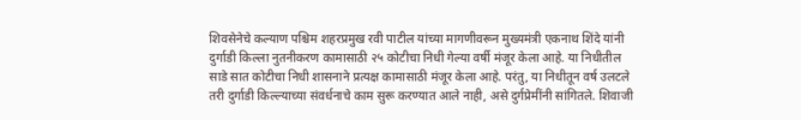शिवसेनेचे कल्याण पश्चिम शहरप्रमुख रवी पाटील यांच्या मागणीवरून मुख्यमंत्री एकनाथ शिंदे यांनी दुर्गाडी किल्ला नुतनीकरण कामासाठी २५ कोटीचा निधी गेल्या वर्षी मंजूर केला आहे. या निधीतील साडे सात कोटीचा निधी शासनाने प्रत्यक्ष कामासाठी मंजूर केला आहे. परंतु, या निधीतून वर्ष उलटले तरी दुर्गाडी किल्ल्याच्या संवर्धनाचे काम सुरू करण्यात आले नाही, असे दुर्गप्रेमींनी सांगितले. शिवाजी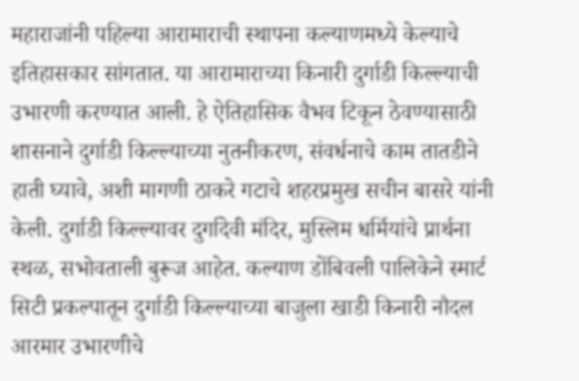महाराजांनी पहिल्या आरामाराची स्थापना कल्याणमध्ये केल्याचे इतिहासकार सांगतात. या आरामाराच्या किनारी दुर्गाडी किल्ल्याची उभारणी करण्यात आली. हे ऐतिहासिक वैभव टिकून ठेवण्यासाठी शासनाने दुर्गाडी किल्ल्याच्या नुतनीकरण, संवर्धनाचे काम तातडीने हाती घ्यावे, अशी मागणी ठाकरे गटाचे शहरप्रमुख सचीन बासरे यांनी केली. दुर्गाडी किल्ल्यावर दुर्गादेवी मंदिर, मुस्लिम धर्मियांचे प्रार्थना स्थळ, सभोवताली बुरूज आहेत. कल्याण डोंबिवली पालिकेने स्मार्ट सिटी प्रकल्पातून दुर्गाडी किल्ल्याच्या बाजुला खाडी किनारी नौदल आरमार उभारणीचे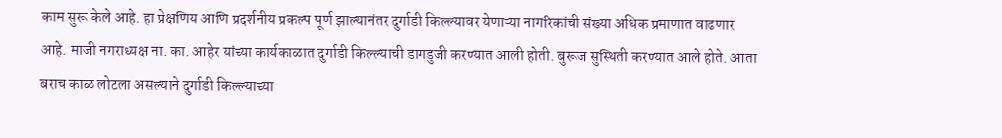काम सुरू केले आहे. हा प्रेक्षणिय आणि प्रदर्शनीय प्रकल्प पूर्ण झाल्यानंतर दुर्गाडी किल्ल्यावर येणाऱ्या नागरिकांची संख्या अधिक प्रमाणात वाढणार आहे. माजी नगराध्यक्ष ना. का. आहेर यांच्या कार्यकाळात दुर्गाडी किल्ल्याची डागडुजी करण्यात आली होती. बुरूज सुस्थिती करण्यात आले होते. आता बराच काळ लोटला असल्याने दुर्गाडी किल्ल्याच्या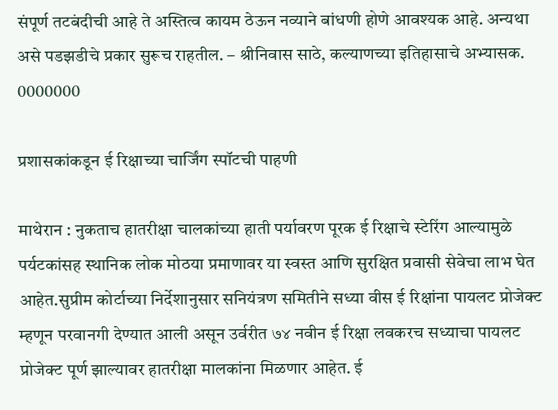संपूर्ण तटबंदीची आहे ते अस्तित्व कायम ठेऊन नव्याने बांधणी होणे आवश्यक आहे. अन्यथा असे पडझडीचे प्रकार सुरूच राहतील. – श्रीनिवास साठे, कल्याणच्या इतिहासाचे अभ्यासक. 0000000

प्रशासकांकडून ई रिक्षाच्या चार्जिंग स्पॉटची पाहणी

माथेरान : नुकताच हातरीक्षा चालकांच्या हाती पर्यावरण पूरक ई रिक्षाचे स्टेरिंग आल्यामुळे पर्यटकांसह स्थानिक लोक मोठया प्रमाणावर या स्वस्त आणि सुरक्षित प्रवासी सेवेचा लाभ घेत आहेत.सुप्रीम कोर्टाच्या निर्देशानुसार सनियंत्रण समितीने सध्या वीस ई रिक्षांना पायलट प्रोजेक्ट म्हणून परवानगी देण्यात आली असून उर्वरीत ७४ नवीन ई रिक्षा लवकरच सध्याचा पायलट प्रोजेक्ट पूर्ण झाल्यावर हातरीक्षा मालकांना मिळणार आहेत. ई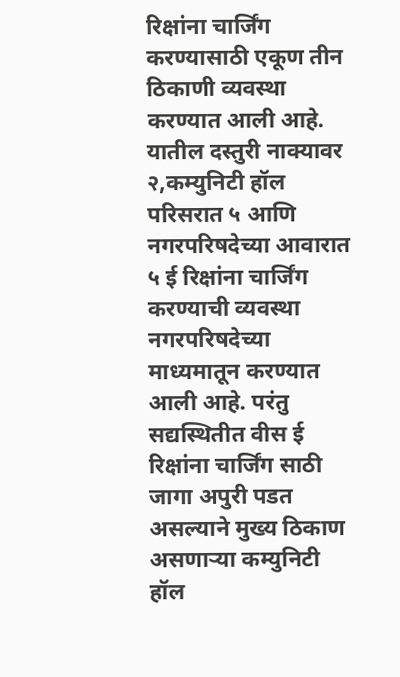रिक्षांना चार्जिंग करण्यासाठी एकूण तीन ठिकाणी व्यवस्था करण्यात आली आहे. यातील दस्तुरी नाक्यावर २,कम्युनिटी हॉल परिसरात ५ आणि नगरपरिषदेच्या आवारात ५ ई रिक्षांना चार्जिंग करण्याची व्यवस्था नगरपरिषदेच्या माध्यमातून करण्यात आली आहे. परंतु सद्यस्थितीत वीस ई रिक्षांना चार्जिंग साठी जागा अपुरी पडत असल्याने मुख्य ठिकाण असणाऱ्या कम्युनिटी हॉल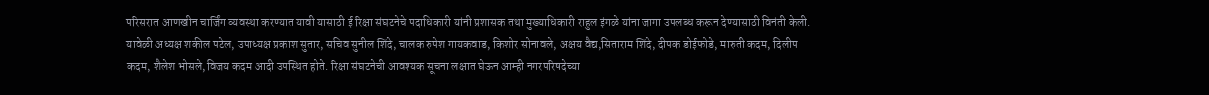परिसरात आणखीन चार्जिंग व्यवस्था करण्यात यावी यासाठी ई रिक्षा संघटनेचे पदाधिकारी यांनी प्रशासक तथा मुख्याधिकारी राहुल इंगळे यांना जागा उपलब्ध करून देण्यासाठी विनंती केली. यावेळी अध्यक्ष शकील पटेल, उपाध्यक्ष प्रकाश सुतार, सचिव सुनील शिंदे, चालक रुपेश गायकवाड, किशोर सोनावले, अक्षय वैद्य,सिताराम शिंदे, दीपक डोईफोडे, मारुती कदम, दिलीप कदम, शैलेश भोसले,विजय कदम आदी उपस्थित होते. रिक्षा संघटनेची आवश्यक सूचना लक्षात घेऊन आम्ही नगरपरिषदेच्या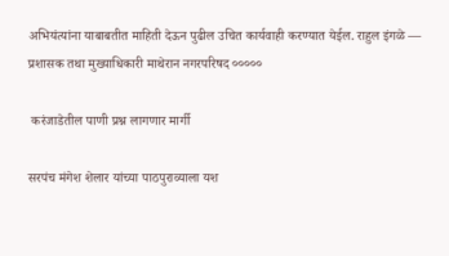अभियंत्यांना याबाबतीत माहिती देऊन पुढील उचित कार्यवाही करण्यात येईल. राहुल इंगळे — प्रशासक तथा मुख्याधिकारी माथेरान नगरपरिषद ०००००

 करंजाडेतील पाणी प्रश्न लागणार मार्गी

सरपंच मंगेश शेलार यांच्या पाठपुराव्याला यश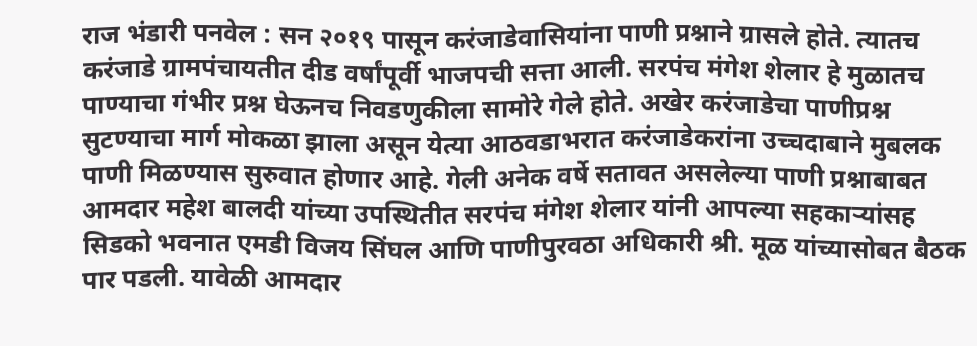राज भंडारी पनवेल : सन २०१९ पासून करंजाडेवासियांना पाणी प्रश्नाने ग्रासले होते. त्यातच करंजाडे ग्रामपंचायतीत दीड वर्षांपूर्वी भाजपची सत्ता आली. सरपंच मंगेश शेलार हे मुळातच पाण्याचा गंभीर प्रश्न घेऊनच निवडणुकीला सामोरे गेले होते. अखेर करंजाडेचा पाणीप्रश्न सुटण्याचा मार्ग मोकळा झाला असून येत्या आठवडाभरात करंजाडेकरांना उच्चदाबाने मुबलक पाणी मिळण्यास सुरुवात होणार आहे. गेली अनेक वर्षे सतावत असलेल्या पाणी प्रश्नाबाबत आमदार महेश बालदी यांच्या उपस्थितीत सरपंच मंगेश शेलार यांनी आपल्या सहकाऱ्यांसह सिडको भवनात एमडी विजय सिंघल आणि पाणीपुरवठा अधिकारी श्री. मूळ यांच्यासोबत बैठक पार पडली. यावेळी आमदार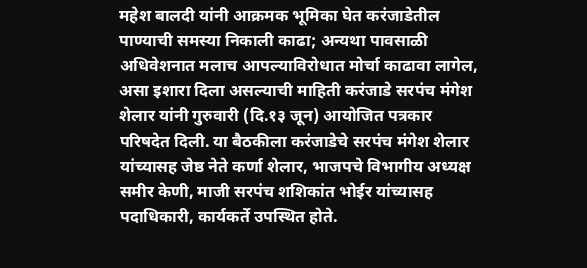महेश बालदी यांनी आक्रमक भूमिका घेत करंजाडेतील पाण्याची समस्या निकाली काढा; अन्यथा पावसाळी अधिवेशनात मलाच आपल्याविरोधात मोर्चा काढावा लागेल, असा इशारा दिला असल्याची माहिती करंजाडे सरपंच मंगेश शेलार यांनी गुरुवारी (दि.१३ जून) आयोजित पत्रकार परिषदेत दिली. या बैठकीला करंजाडेचे सरपंच मंगेश शेलार यांच्यासह जेष्ठ नेते कर्णा शेलार, भाजपचे विभागीय अध्यक्ष समीर केणी, माजी सरपंच शशिकांत भोईर यांच्यासह पदाधिकारी, कार्यकर्ते उपस्थित होते.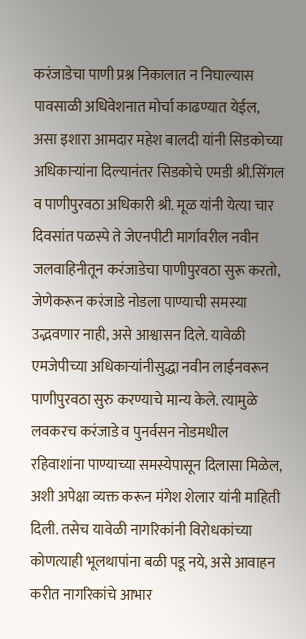करंजाडेचा पाणी प्रश्न निकालात न निघाल्यास पावसाळी अधिवेशनात मोर्चा काढण्यात येईल, असा इशारा आमदार महेश बालदी यांनी सिडकोच्या अधिकार्‍यांना दिल्यानंतर सिडकोचे एमडी श्री.सिंगल व पाणीपुरवठा अधिकारी श्री. मूळ यांनी येत्या चार दिवसांत पळस्पे ते जेएनपीटी मार्गावरील नवीन जलवाहिनीतून करंजाडेचा पाणीपुरवठा सुरू करतो, जेणेकरून करंजाडे नोडला पाण्याची समस्या उद्भवणार नाही, असे आश्वासन दिले. यावेळी एमजेपीच्या अधिकार्‍यांनीसुद्धा नवीन लाईनवरून पाणीपुरवठा सुरु करण्याचे मान्य केले. त्यामुळे लवकरच करंजाडे व पुनर्वसन नोडमधील रहिवाशांना पाण्याच्या समस्येपासून दिलासा मिळेल, अशी अपेक्षा व्यक्त करून मंगेश शेलार यांनी माहिती दिली. तसेच यावेळी नागरिकांनी विरोधकांच्या कोणत्याही भूलथापांना बळी पडू नये, असे आवाहन करीत नागरिकांचे आभार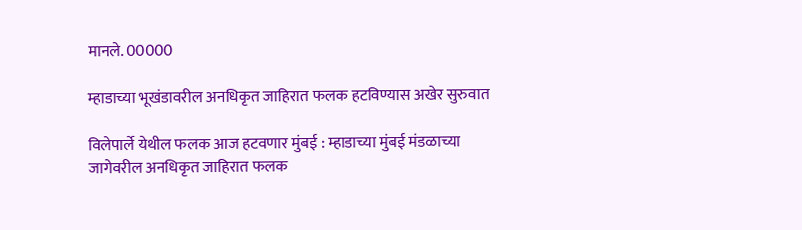मानले. 00000

म्हाडाच्या भूखंडावरील अनधिकृत जाहिरात फलक हटविण्यास अखेर सुरुवात

विलेपार्ले येथील फलक आज हटवणार मुंबई : म्हाडाच्या मुंबई मंडळाच्या जागेवरील अनधिकृत जाहिरात फलक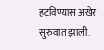हटविण्यास अखेर सुरुवात झाली.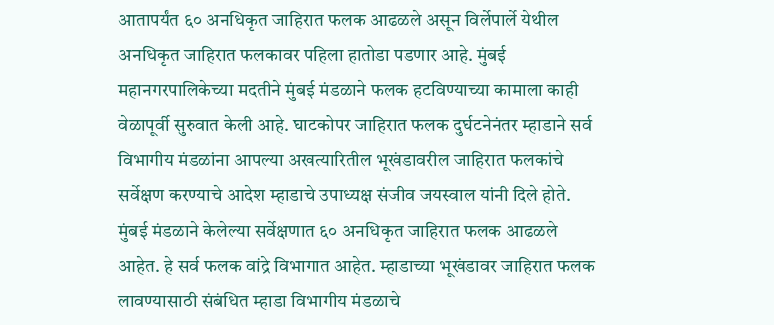आतापर्यंत ६० अनधिकृत जाहिरात फलक आढळले असून विर्लेपार्ले येथील अनधिकृत जाहिरात फलकावर पहिला हातोडा पडणार आहे. मुंबई महानगरपालिकेच्या मदतीने मुंबई मंडळाने फलक हटविण्याच्या कामाला काही वेळापूर्वी सुरुवात केली आहे. घाटकोपर जाहिरात फलक दुर्घटनेनंतर म्हाडाने सर्व विभागीय मंडळांना आपल्या अखत्यारितील भूखंडावरील जाहिरात फलकांचे सर्वेक्षण करण्याचे आदेश म्हाडाचे उपाध्यक्ष संजीव जयस्वाल यांनी दिले होते. मुंबई मंडळाने केलेल्या सर्वेक्षणात ६० अनधिकृत जाहिरात फलक आढळले आहेत. हे सर्व फलक वांद्रे विभागात आहेत. म्हाडाच्या भूखंडावर जाहिरात फलक लावण्यासाठी संबंधित म्हाडा विभागीय मंडळाचे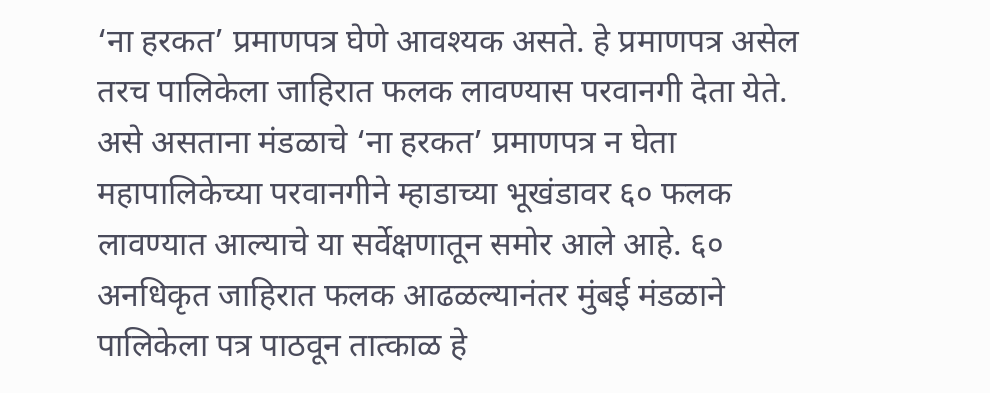‘ना हरकत’ प्रमाणपत्र घेणे आवश्यक असते. हे प्रमाणपत्र असेल तरच पालिकेला जाहिरात फलक लावण्यास परवानगी देता येते. असे असताना मंडळाचे ‘ना हरकत’ प्रमाणपत्र न घेता महापालिकेच्या परवानगीने म्हाडाच्या भूखंडावर ६० फलक लावण्यात आल्याचे या सर्वेक्षणातून समोर आले आहे. ६० अनधिकृत जाहिरात फलक आढळल्यानंतर मुंबई मंडळाने पालिकेला पत्र पाठवून तात्काळ हे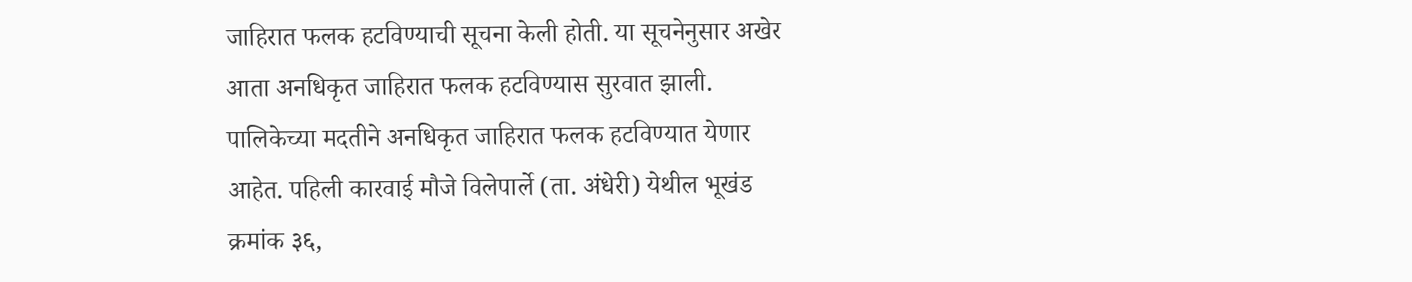जाहिरात फलक हटविण्याची सूचना केली होती. या सूचनेनुसार अखेर आता अनधिकृत जाहिरात फलक हटविण्यास सुरवात झाली. पालिकेच्या मदतीने अनधिकृत जाहिरात फलक हटविण्यात येणार आहेत. पहिली कारवाई मौजे विलेपार्ले (ता. अंधेरी) येथील भूखंड क्रमांक ३६,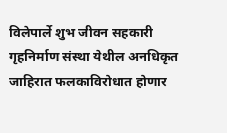विलेपार्ले शुभ जीवन सहकारी गृहनिर्माण संस्था येथील अनधिकृत जाहिरात फलकाविरोधात होणार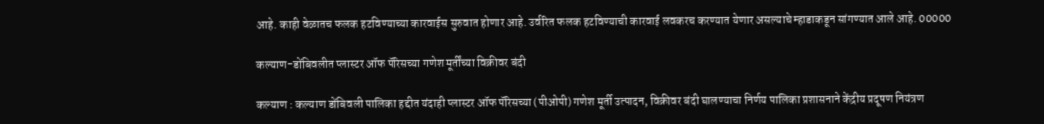आहे. काही वेळातच फलक हटविण्याच्या कारवाईस सुरुवात होणार आहे. उर्वरित फलक हटविण्याची कारवाई लवकरच करण्यात येणार असल्याचे म्हाडाकडून सांगण्यात आले आहे. 00000

कल्याण-डोंबिवलीत प्लास्टर ऑफ पॅरिसच्या गणेश मूर्तींच्या विक्रीवर बंदी

कल्याण : कल्याण डोंबिवली पालिका हद्दीत यंदाही प्लास्टर ऑफ पॅरिसच्या (पीओपी) गणेश मूर्ती उत्पादन, विक्रीवर बंदी घालण्याचा निर्णय पालिका प्रशासनाने केंद्रीय प्रदूषण नियंत्रण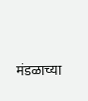मंडळाच्या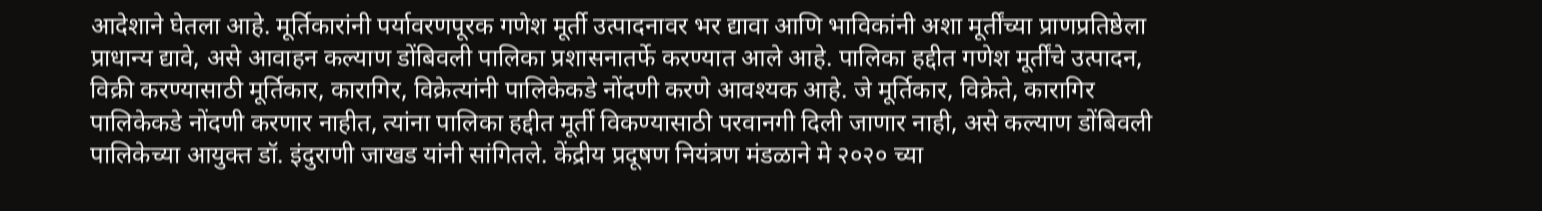आदेशाने घेतला आहे. मूर्तिकारांनी पर्यावरणपूरक गणेश मूर्ती उत्पादनावर भर द्यावा आणि भाविकांनी अशा मूर्तींच्या प्राणप्रतिष्ठेला प्राधान्य द्यावे, असे आवाहन कल्याण डोंबिवली पालिका प्रशासनातर्फे करण्यात आले आहे. पालिका हद्दीत गणेश मूर्तींचे उत्पादन, विक्री करण्यासाठी मूर्तिकार, कारागिर, विक्रेत्यांनी पालिकेकडे नोंदणी करणे आवश्यक आहे. जे मूर्तिकार, विक्रेते, कारागिर पालिकेकडे नोंदणी करणार नाहीत, त्यांना पालिका हद्दीत मूर्ती विकण्यासाठी परवानगी दिली जाणार नाही, असे कल्याण डोंबिवली पालिकेच्या आयुक्त डॉ. इंदुराणी जाखड यांनी सांगितले. केंद्रीय प्रदूषण नियंत्रण मंडळाने मे २०२० च्या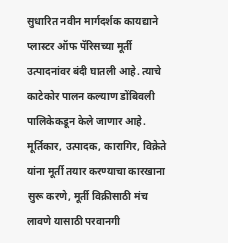सुधारित नवीन मार्गदर्शक कायद्याने प्लास्टर ऑफ पॅरिसच्या मूर्ती उत्पादनांवर बंदी घातली आहे. त्याचे काटेकोर पालन कल्याण डोंबिवली पालिकेकडून केले जाणार आहे. मूर्तिकार, उत्पादक, कारागिर, विक्रेते यांना मूर्ती तयार करण्याचा कारखाना सुरू करणे, मूर्ती विक्रीसाठी मंच लावणे यासाठी परवानगी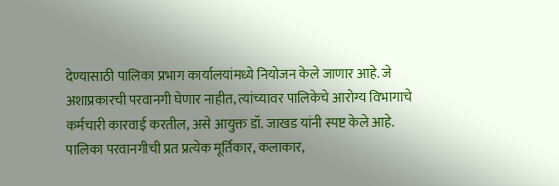देण्यासाठी पालिका प्रभाग कार्यालयांमध्ये नियोजन केले जाणार आहे. जे अशाप्रकारची परवानगी घेणार नाहीत, त्यांच्यावर पालिकेचे आरोग्य विभागाचे कर्मचारी कारवाई करतील, असे आयुक्त डॉ. जाखड यांनी स्पष्ट केले आहे. पालिका परवानगीची प्रत प्रत्येक मूर्तिकार, कलाकार,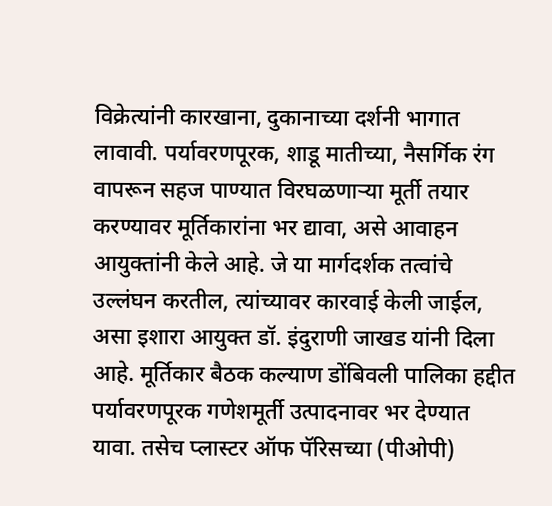विक्रेत्यांनी कारखाना, दुकानाच्या दर्शनी भागात लावावी. पर्यावरणपूरक, शाडू मातीच्या, नैसर्गिक रंग वापरून सहज पाण्यात विरघळणाऱ्या मूर्ती तयार करण्यावर मूर्तिकारांना भर द्यावा, असे आवाहन आयुक्तांनी केले आहे. जे या मार्गदर्शक तत्वांचे उल्लंघन करतील, त्यांच्यावर कारवाई केली जाईल, असा इशारा आयुक्त डॉ. इंदुराणी जाखड यांनी दिला आहे. मूर्तिकार बैठक कल्याण डोंबिवली पालिका हद्दीत पर्यावरणपूरक गणेशमूर्ती उत्पादनावर भर देण्यात यावा. तसेच प्लास्टर ऑफ पॅरिसच्या (पीओपी)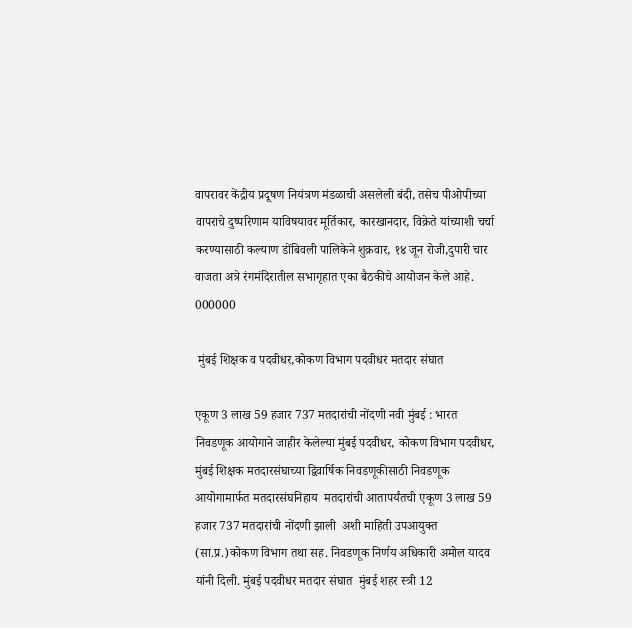वापरावर केंद्रीय प्रदूषण नियंत्रण मंडळाची असलेली बंदी, तसेच पीओपीच्या वापराचे दुष्परिणाम याविषयावर मूर्तिकार, कारखानदार, विक्रेते यांच्याशी चर्चा करण्यासाठी कल्याण डोंबिवली पालिकेने शुक्रवार, १४ जून रोजी,दुपारी चार वाजता अत्रे रंगमंदिरातील सभागृहात एका बैठकीचे आयोजन केले आहे. 000000

 मुंबई शिक्षक व पदवीधर,कोकण विभाग पदवीधर मतदार संघात

एकूण 3 लाख 59 हजार 737 मतदारांची नोंदणी नवी मुंबई : भारत निवडणूक आयोगाने जाहीर केलेल्या मुंबई पदवीधर, कोकण विभाग पदवीधर, मुंबई शिक्षक मतदारसंघाच्या द्विवार्षिक निवडणूकीसाठी निवडणूक आयोगामार्फत मतदारसंघनिहाय  मतदारांची आतापर्यंतची एकूण 3 लाख 59 हजार 737 मतदारांची नोंदणी झाली  अशी माहिती उपआयुक्त (सा.प्र.)कोकण विभाग तथा सह. निवडणूक निर्णय अधिकारी अमोल यादव यांनी दिली. मुंबई पदवीधर मतदार संघात  मुंबई शहर स्त्री 12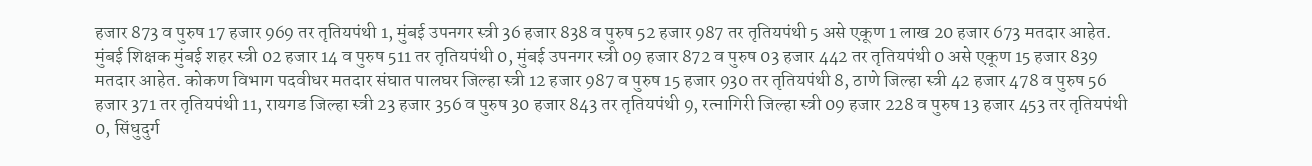हजार 873 व पुरुष 17 हजार 969 तर तृतियपंथी 1, मुंबई उपनगर स्त्री 36 हजार 838 व पुरुष 52 हजार 987 तर तृतियपंथी 5 असे एकूण 1 लाख 20 हजार 673 मतदार आहेत.  मुंबई शिक्षक मुंबई शहर स्त्री 02 हजार 14 व पुरुष 511 तर तृतियपंथी 0, मुंबई उपनगर स्त्री 09 हजार 872 व पुरुष 03 हजार 442 तर तृतियपंथी 0 असे एकूण 15 हजार 839 मतदार आहेत. कोकण विभाग पदवीधर मतदार संघात पालघर जिल्हा स्त्री 12 हजार 987 व पुरुष 15 हजार 930 तर तृतियपंथी 8, ठाणे जिल्हा स्त्री 42 हजार 478 व पुरुष 56 हजार 371 तर तृतियपंथी 11, रायगड जिल्हा स्त्री 23 हजार 356 व पुरुष 30 हजार 843 तर तृतियपंथी 9, रत्नागिरी जिल्हा स्त्री 09 हजार 228 व पुरुष 13 हजार 453 तर तृतियपंथी 0, सिंधुदुर्ग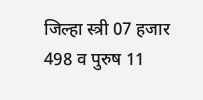जिल्हा स्त्री 07 हजार 498 व पुरुष 11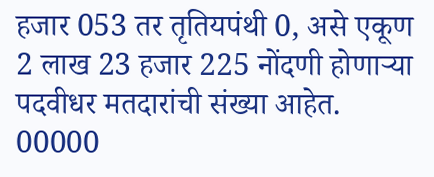हजार 053 तर तृतियपंथी 0, असे एकूण 2 लाख 23 हजार 225 नोंदणी होणाऱ्या पदवीधर मतदारांची संख्या आहेत. 00000